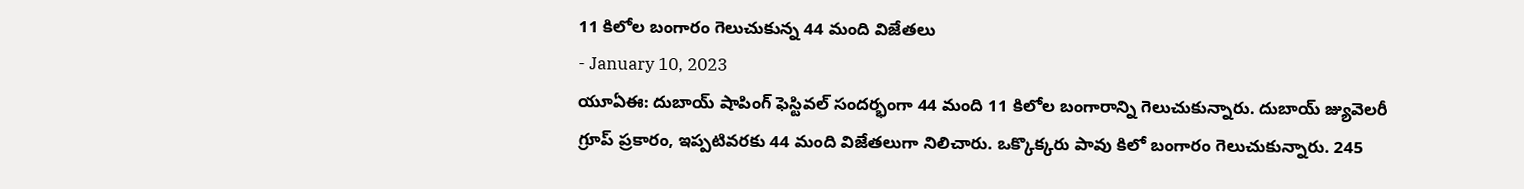11 కిలోల బంగారం గెలుచుకున్న 44 మంది విజేతలు
- January 10, 2023
యూఏఈ: దుబాయ్ షాపింగ్ ఫెస్టివల్ సందర్భంగా 44 మంది 11 కిలోల బంగారాన్ని గెలుచుకున్నారు. దుబాయ్ జ్యువెలరీ గ్రూప్ ప్రకారం, ఇప్పటివరకు 44 మంది విజేతలుగా నిలిచారు. ఒక్కొక్కరు పావు కిలో బంగారం గెలుచుకున్నారు. 245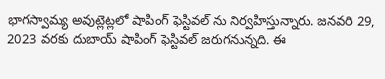భాగస్వామ్య అవుట్లెట్లలో షాపింగ్ ఫెస్టివల్ ను నిర్వహిస్తున్నారు. జనవరి 29, 2023 వరకు దుబాయ్ షాపింగ్ ఫెస్టివల్ జరుగనున్నది. ఈ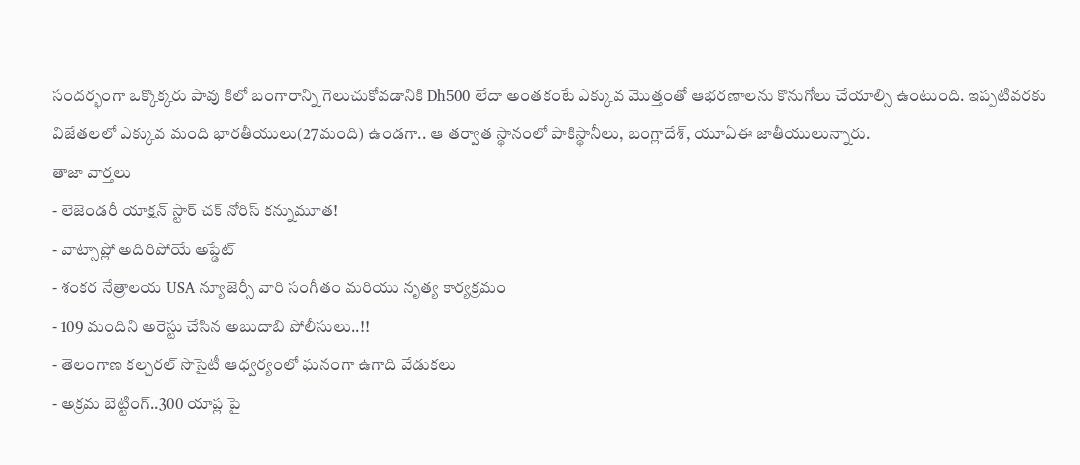సందర్భంగా ఒక్కొక్కరు పావు కిలో బంగారాన్ని గెలుచుకోవడానికి Dh500 లేదా అంతకంటే ఎక్కువ మొత్తంతో ఆభరణాలను కొనుగోలు చేయాల్సి ఉంటుంది. ఇప్పటివరకు విజేతలలో ఎక్కువ మంది భారతీయులు(27మంది) ఉండగా.. ఆ తర్వాత స్థానంలో పాకిస్థానీలు, బంగ్లాదేశ్, యూఏఈ జాతీయులున్నారు.
తాజా వార్తలు
- లెజెండరీ యాక్షన్ స్టార్ చక్ నోరిస్ కన్నుమూత!
- వాట్సాప్లో అదిరిపోయే అప్డేట్
- శంకర నేత్రాలయ USA న్యూజెర్సీ వారి సంగీతం మరియు నృత్య కార్యక్రమం
- 109 మందిని అరెస్టు చేసిన అబుదాబి పోలీసులు..!!
- తెలంగాణ కల్చరల్ సొసైటీ ఆధ్వర్యంలో ఘనంగా ఉగాది వేడుకలు
- అక్రమ బెట్టింగ్..300 యాప్ల పై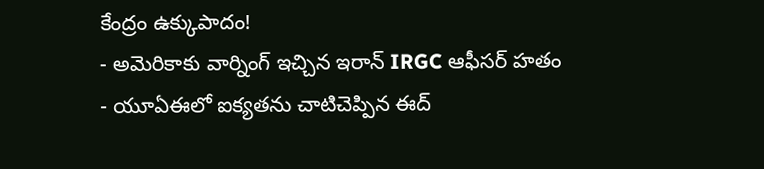కేంద్రం ఉక్కుపాదం!
- అమెరికాకు వార్నింగ్ ఇచ్చిన ఇరాన్ IRGC ఆఫీసర్ హతం
- యూఏఈలో ఐక్యతను చాటిచెప్పిన ఈద్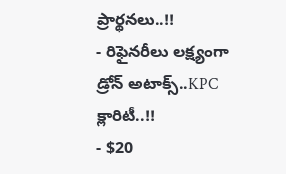ప్రార్థనలు..!!
- రిఫైనరీలు లక్ష్యంగా డ్రోన్ అటాక్స్..KPC క్లారిటీ..!!
- $20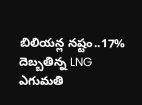బిలియన్ల నష్టం..17% దెబ్బతిన్న LNG ఎగుమతి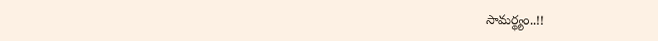సామర్థ్యం..!!